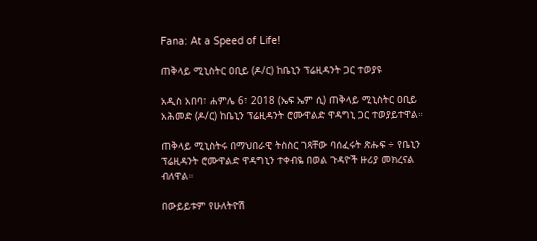Fana: At a Speed of Life!

ጠቅላይ ሚኒስትር ዐቢይ (ዶ/ር) ከቤኒን ፕሬዚዳንት ጋር ተወያዩ

አዲስ አበባ፣ ሐምሌ 6፣ 2018 (ኤፍ ኤም ሲ) ጠቅላይ ሚኒስትር ዐቢይ አሕመድ (ዶ/ር) ከቤኒን ፕሬዚዳንት ሮሙዋልድ ዋዳግኒ ጋር ተወያይተዋል።

ጠቅላይ ሚኒስትሩ በማህበራዊ ትስስር ገጻቸው ባሰፈሩት ጽሑፍ ÷ የቤኒን ፕሬዚዳንት ሮሙዋልድ ዋዳግኒን ተቀብዬ በወል ጉዳዮች ዙሪያ መክረናል ብለዋል።

በውይይቱም የሁለትዮሽ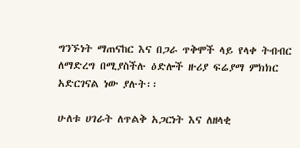ግንኙነት ማጠናከር እና በጋራ ጥቅሞች ላይ የላቀ ትብብር ለማድረግ በሚያስችሉ ዕድሎች ዙሪያ ፍሬያማ ምክክር አድርገናል ነው ያሉት፡፡

ሁለቱ ሀገራት ለጥልቅ አጋርነት እና ለዘላቂ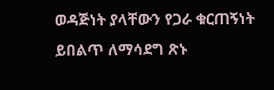ወዳጅነት ያላቸውን የጋራ ቁርጠኝነት ይበልጥ ለማሳደግ ጽኑ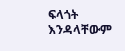ፍላጎት እንዳላቸውም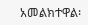አመልክተዋል፡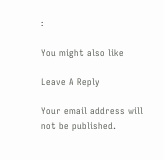፡

You might also like

Leave A Reply

Your email address will not be published.